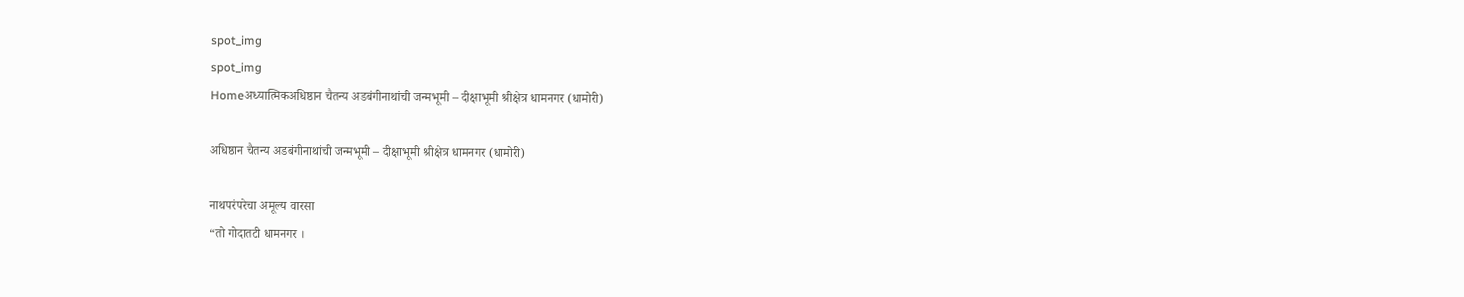spot_img
spot_img
Homeअध्यात्मिकअधिष्ठान चैतन्य अडबंगीनाथांची जन्मभूमी – दीक्षाभूमी श्रीक्षेत्र धामनगर (धामोरी)

अधिष्ठान चैतन्य अडबंगीनाथांची जन्मभूमी – दीक्षाभूमी श्रीक्षेत्र धामनगर (धामोरी)

नाथपरंपरेचा अमूल्य वारसा
“तो गोदातटी धामनगर ।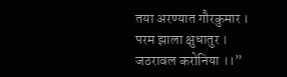तया अरण्यात गौरकुमार ।
परम झाला क्षुधातुर ।
जठरावल करोनिया ।।”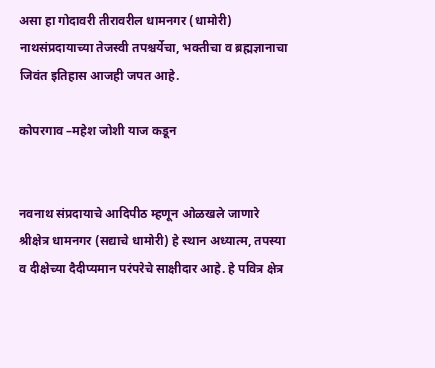असा हा गोदावरी तीरावरील धामनगर (धामोरी) नाथसंप्रदायाच्या तेजस्वी तपश्चर्येचा, भक्तीचा व ब्रह्मज्ञानाचा जिवंत इतिहास आजही जपत आहे.

कोपरगाव –महेश जोशी याज कडून


नवनाथ संप्रदायाचे आदिपीठ म्हणून ओळखले जाणारे श्रीक्षेत्र धामनगर (सद्याचे धामोरी) हे स्थान अध्यात्म, तपस्या व दीक्षेच्या दैदीप्यमान परंपरेचे साक्षीदार आहे. हे पवित्र क्षेत्र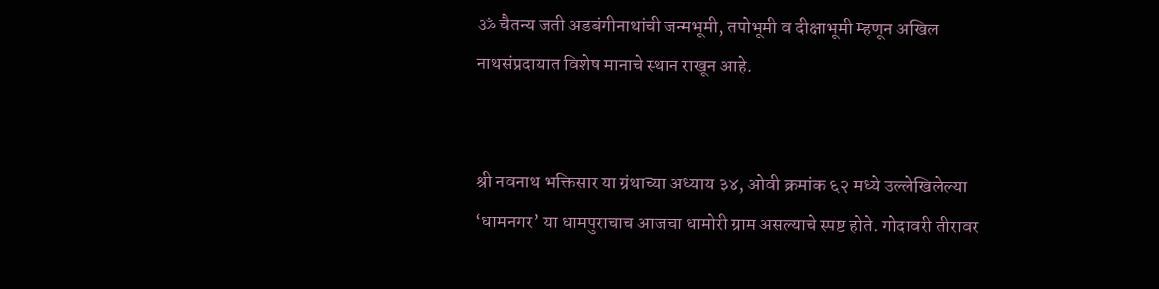ॐ चैतन्य जती अडबंगीनाथांची जन्मभूमी, तपोभूमी व दीक्षाभूमी म्हणून अखिल नाथसंप्रदायात विशेष मानाचे स्थान राखून आहे.


श्री नवनाथ भक्तिसार या ग्रंथाच्या अध्याय ३४, ओवी क्रमांक ६२ मध्ये उल्लेखिलेल्या ‘धामनगर’ या धामपुराचाच आजचा धामोरी ग्राम असल्याचे स्पष्ट होते. गोदावरी तीरावर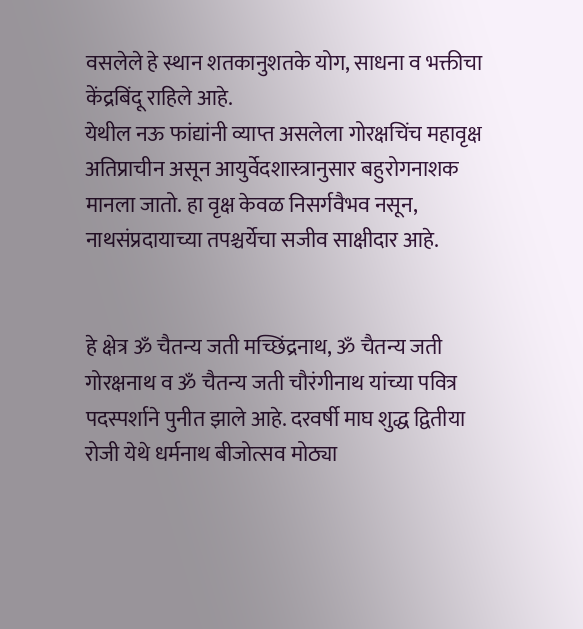वसलेले हे स्थान शतकानुशतके योग, साधना व भक्तीचा केंद्रबिंदू राहिले आहे.
येथील नऊ फांद्यांनी व्याप्त असलेला गोरक्षचिंच महावृक्ष अतिप्राचीन असून आयुर्वेदशास्त्रानुसार बहुरोगनाशक मानला जातो. हा वृक्ष केवळ निसर्गवैभव नसून, नाथसंप्रदायाच्या तपश्चर्येचा सजीव साक्षीदार आहे.


हे क्षेत्र ॐ चैतन्य जती मच्छिंद्रनाथ, ॐ चैतन्य जती गोरक्षनाथ व ॐ चैतन्य जती चौरंगीनाथ यांच्या पवित्र पदस्पर्शाने पुनीत झाले आहे. दरवर्षी माघ शुद्ध द्वितीया रोजी येथे धर्मनाथ बीजोत्सव मोठ्या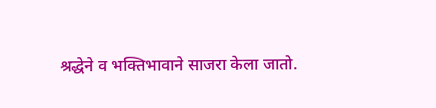श्रद्धेने व भक्तिभावाने साजरा केला जातो.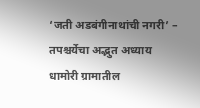‘जती अडबंगीनाथांची नगरी’ – तपश्चर्येचा अद्भुत अध्याय
धामोरी ग्रामातील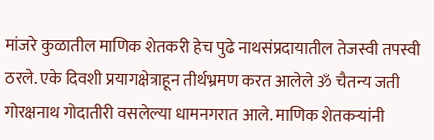मांजरे कुळातील माणिक शेतकरी हेच पुढे नाथसंप्रदायातील तेजस्वी तपस्वी ठरले. एके दिवशी प्रयागक्षेत्राहून तीर्थभ्रमण करत आलेले ॐ चैतन्य जती गोरक्षनाथ गोदातीरी वसलेल्या धामनगरात आले. माणिक शेतकऱ्यांनी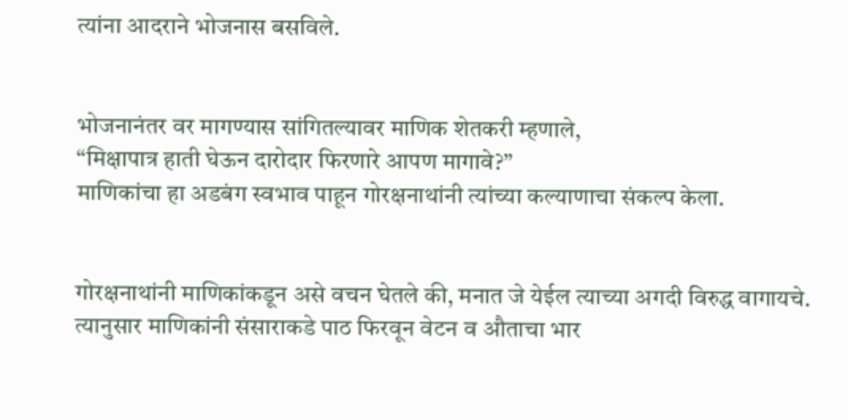त्यांना आदराने भोजनास बसविले.


भोजनानंतर वर मागण्यास सांगितल्यावर माणिक शेतकरी म्हणाले,
“मिक्षापात्र हाती घेऊन दारोदार फिरणारे आपण मागावे?”
माणिकांचा हा अडबंग स्वभाव पाहून गोरक्षनाथांनी त्यांच्या कल्याणाचा संकल्प केला.


गोरक्षनाथांनी माणिकांकडून असे वचन घेतले की, मनात जे येईल त्याच्या अगदी विरुद्ध वागायचे. त्यानुसार माणिकांनी संसाराकडे पाठ फिरवून वेटन व औताचा भार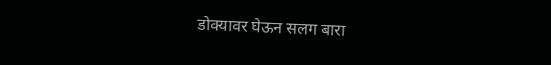डोक्यावर घेऊन सलग बारा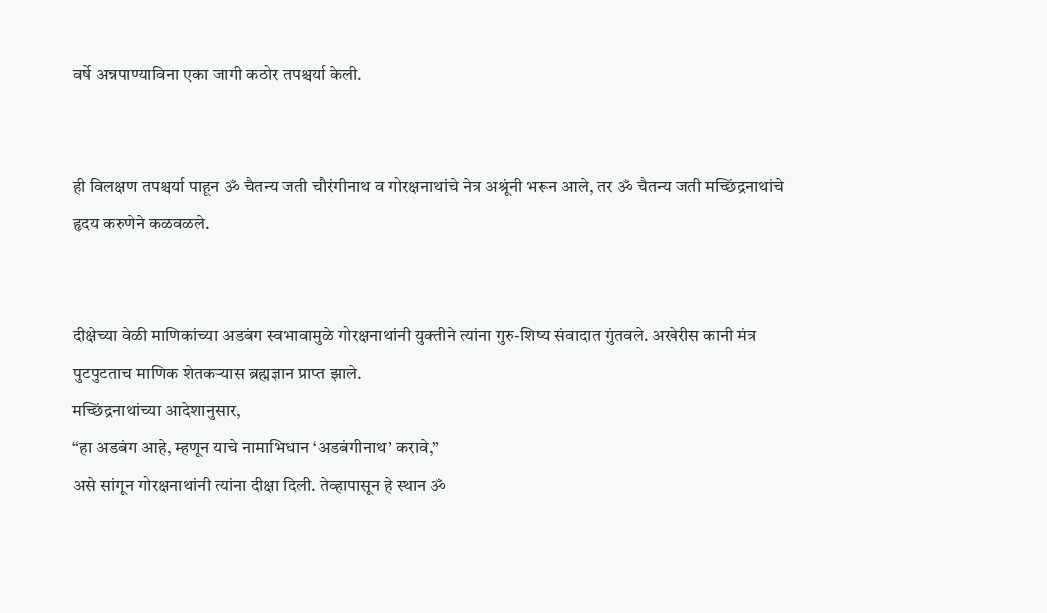वर्षे अन्नपाण्याविना एका जागी कठोर तपश्चर्या केली.


ही विलक्षण तपश्चर्या पाहून ॐ चैतन्य जती चौरंगीनाथ व गोरक्षनाथांचे नेत्र अश्रूंनी भरून आले, तर ॐ चैतन्य जती मच्छिंद्रनाथांचे हृदय करुणेने कळवळले.


दीक्षेच्या वेळी माणिकांच्या अडबंग स्वभावामुळे गोरक्षनाथांनी युक्तीने त्यांना गुरु-शिष्य संवादात गुंतवले. अखेरीस कानी मंत्र पुटपुटताच माणिक शेतकऱ्यास ब्रह्मज्ञान प्राप्त झाले.
मच्छिंद्रनाथांच्या आदेशानुसार,
“हा अडबंग आहे, म्हणून याचे नामाभिधान ‘अडबंगीनाथ’ करावे,”
असे सांगून गोरक्षनाथांनी त्यांना दीक्षा दिली. तेव्हापासून हे स्थान ॐ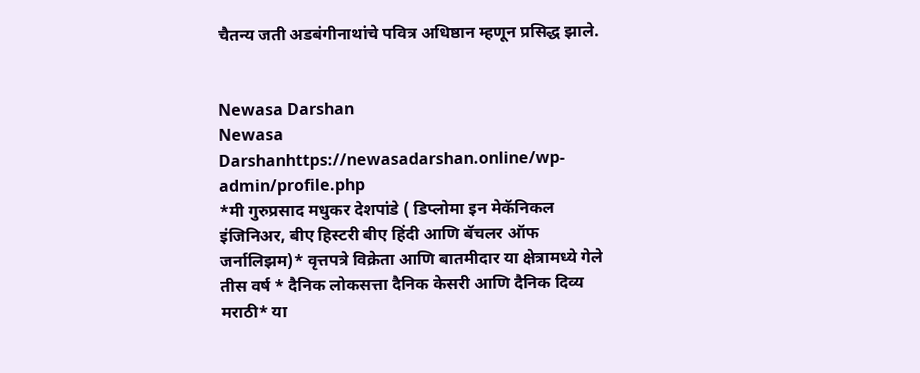चैतन्य जती अडबंगीनाथांचे पवित्र अधिष्ठान म्हणून प्रसिद्ध झाले.


Newasa Darshan
Newasa Darshanhttps://newasadarshan.online/wp-admin/profile.php
*मी गुरुप्रसाद मधुकर देशपांडे ( डिप्लोमा इन मेकॅनिकल इंजिनिअर, बीए हिस्टरी बीए हिंदी आणि बॅचलर ऑफ जर्नालिझम)* वृत्तपत्रे विक्रेता आणि बातमीदार या क्षेत्रामध्ये गेले तीस वर्ष * दैनिक लोकसत्ता दैनिक केसरी आणि दैनिक दिव्य मराठी* या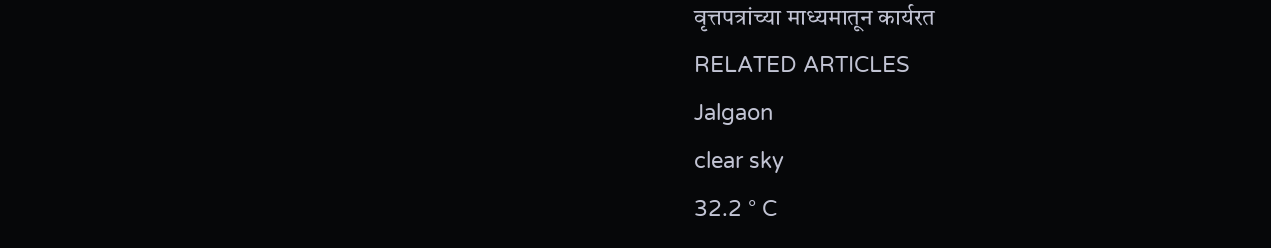वृत्तपत्रांच्या माध्यमातून कार्यरत
RELATED ARTICLES
Jalgaon
clear sky
32.2 ° C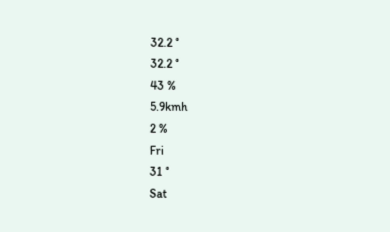32.2 °
32.2 °
43 %
5.9kmh
2 %
Fri
31 °
Sat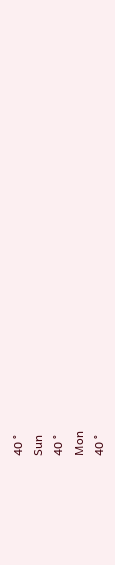40 °
Sun
40 °
Mon
40 °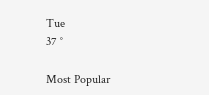Tue
37 °

Most Popular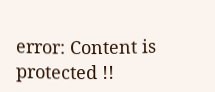error: Content is protected !!